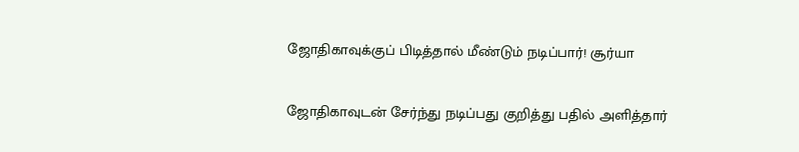ஜோதிகாவுக்குப் பிடித்தால் மீண்டும் நடிப்பார்! சூர்யா

ஜோதிகாவுடன் சேர்ந்து நடிப்பது குறித்து பதில் அளித்தார்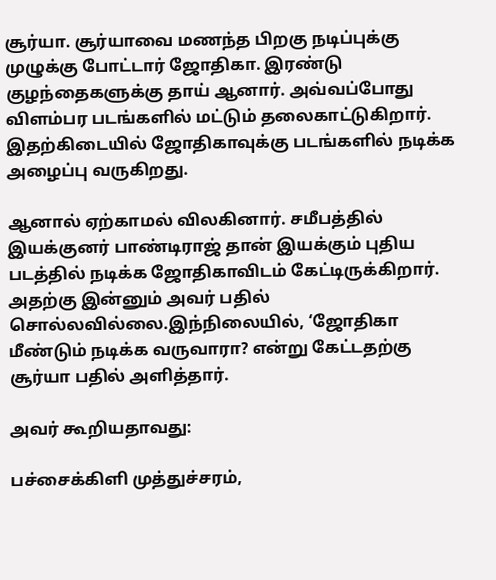சூர்யா. சூர்யாவை மணந்த பிறகு நடிப்புக்கு முழுக்கு போட்டார் ஜோதிகா. இரண்டு குழந்தைகளுக்கு தாய் ஆனார். அவ்வப்போது விளம்பர படங்களில் மட்டும் தலைகாட்டுகிறார். இதற்கிடையில் ஜோதிகாவுக்கு படங்களில் நடிக்க அழைப்பு வருகிறது.

ஆனால் ஏற்காமல் விலகினார். சமீபத்தில் இயக்குனர் பாண்டிராஜ் தான் இயக்கும் புதிய படத்தில் நடிக்க ஜோதிகாவிடம் கேட்டிருக்கிறார். அதற்கு இன்னும் அவர் பதில் சொல்லவில்லை.இந்நிலையில், ‘ஜோதிகா மீண்டும் நடிக்க வருவாரா? என்று கேட்டதற்கு சூர்யா பதில் அளித்தார்.

அவர் கூறியதாவது:

பச்சைக்கிளி முத்துச்சரம்,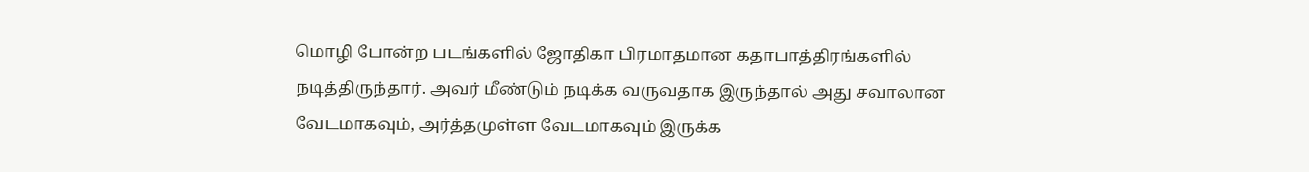மொழி போன்ற படங்களில் ஜோதிகா பிரமாதமான கதாபாத்திரங்களில் நடித்திருந்தார். அவர் மீண்டும் நடிக்க வருவதாக இருந்தால் அது சவாலான வேடமாகவும், அர்த்தமுள்ள வேடமாகவும் இருக்க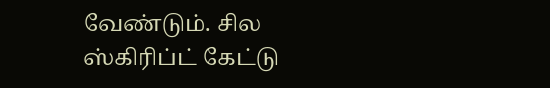வேண்டும். சில ஸ்கிரிப்ட் கேட்டு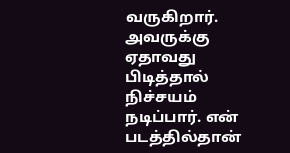வருகிறார். அவருக்கு ஏதாவது பிடித்தால் நிச்சயம் நடிப்பார். என் படத்தில்தான்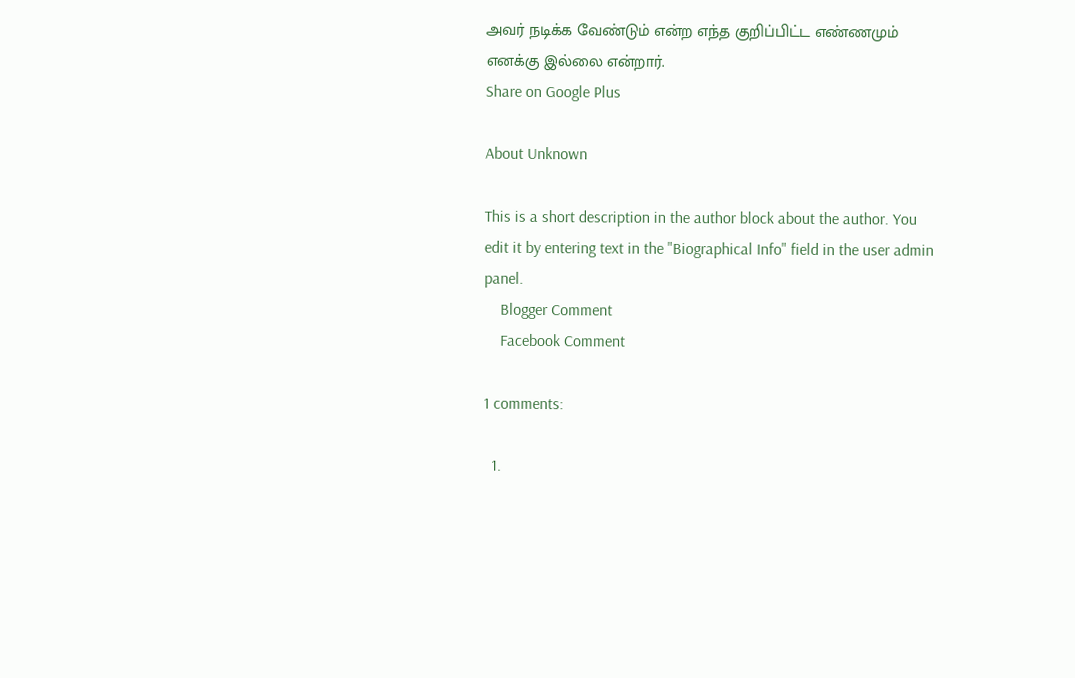அவர் நடிக்க வேண்டும் என்ற எந்த குறிப்பிட்ட எண்ணமும் எனக்கு இல்லை என்றார்.
Share on Google Plus

About Unknown

This is a short description in the author block about the author. You edit it by entering text in the "Biographical Info" field in the user admin panel.
    Blogger Comment
    Facebook Comment

1 comments:

  1.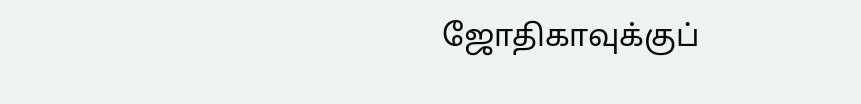ஜோதிகாவுக்குப்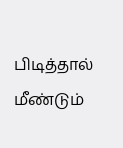பிடித்தால் மீண்டும்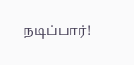நடிப்பார்!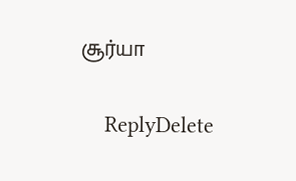சூர்யா

    ReplyDelete